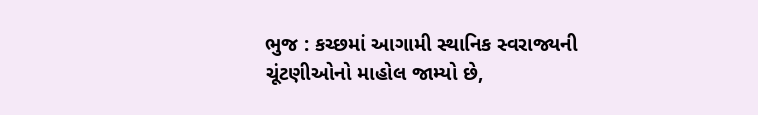ભુજ : કચ્છમાં આગામી સ્થાનિક સ્વરાજ્યની ચૂંટણીઓનો માહોલ જામ્યો છે,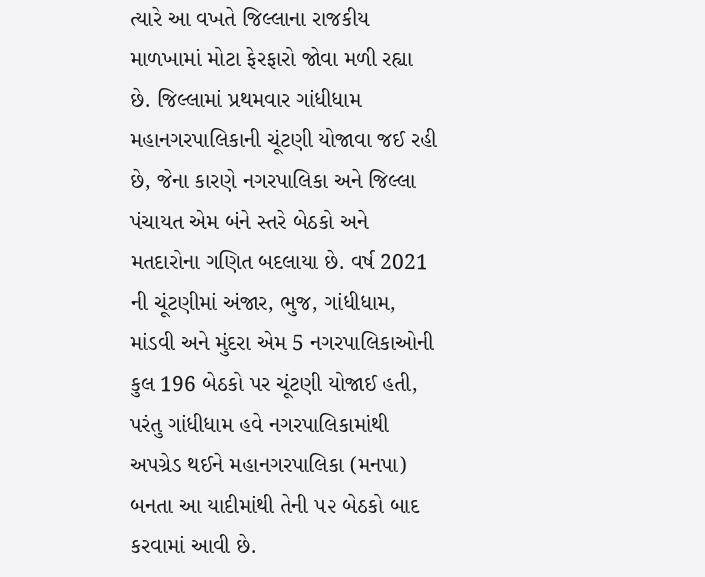ત્યારે આ વખતે જિલ્લાના રાજકીય માળખામાં મોટા ફેરફારો જોવા મળી રહ્યા છે. જિલ્લામાં પ્રથમવાર ગાંધીધામ મહાનગરપાલિકાની ચૂંટણી યોજાવા જઈ રહી છે, જેના કારણે નગરપાલિકા અને જિલ્લા પંચાયત એમ બંને સ્તરે બેઠકો અને મતદારોના ગણિત બદલાયા છે. વર્ષ 2021 ની ચૂંટણીમાં અંજાર, ભુજ, ગાંધીધામ, માંડવી અને મુંદરા એમ 5 નગરપાલિકાઓની કુલ 196 બેઠકો પર ચૂંટણી યોજાઈ હતી, પરંતુ ગાંધીધામ હવે નગરપાલિકામાંથી અપગ્રેડ થઈને મહાનગરપાલિકા (મનપા) બનતા આ યાદીમાંથી તેની ૫૨ બેઠકો બાદ કરવામાં આવી છે.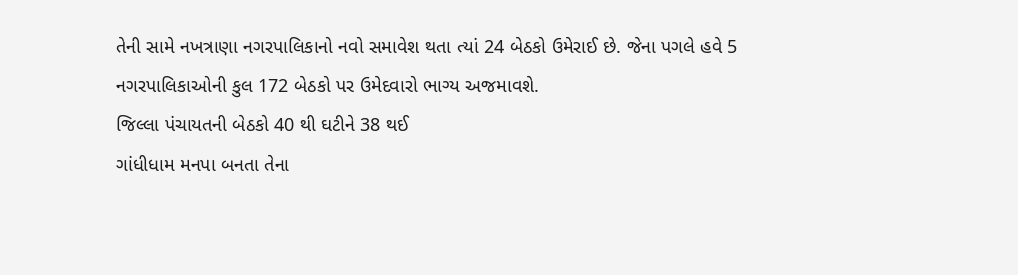તેની સામે નખત્રાણા નગરપાલિકાનો નવો સમાવેશ થતા ત્યાં 24 બેઠકો ઉમેરાઈ છે. જેના પગલે હવે 5 નગરપાલિકાઓની કુલ 172 બેઠકો પર ઉમેદવારો ભાગ્ય અજમાવશે.
જિલ્લા પંચાયતની બેઠકો 40 થી ઘટીને 38 થઈ
ગાંધીધામ મનપા બનતા તેના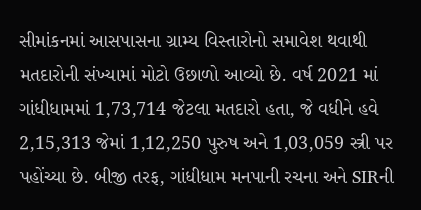સીમાંકનમાં આસપાસના ગ્રામ્ય વિસ્તારોનો સમાવેશ થવાથી મતદારોની સંખ્યામાં મોટો ઉછાળો આવ્યો છે. વર્ષ 2021 માં ગાંધીધામમાં 1,73,714 જેટલા મતદારો હતા, જે વધીને હવે 2,15,313 જેમાં 1,12,250 પુરુષ અને 1,03,059 સ્ત્રી પર પહોંચ્યા છે. બીજી તરફ, ગાંધીધામ મનપાની રચના અને SIRની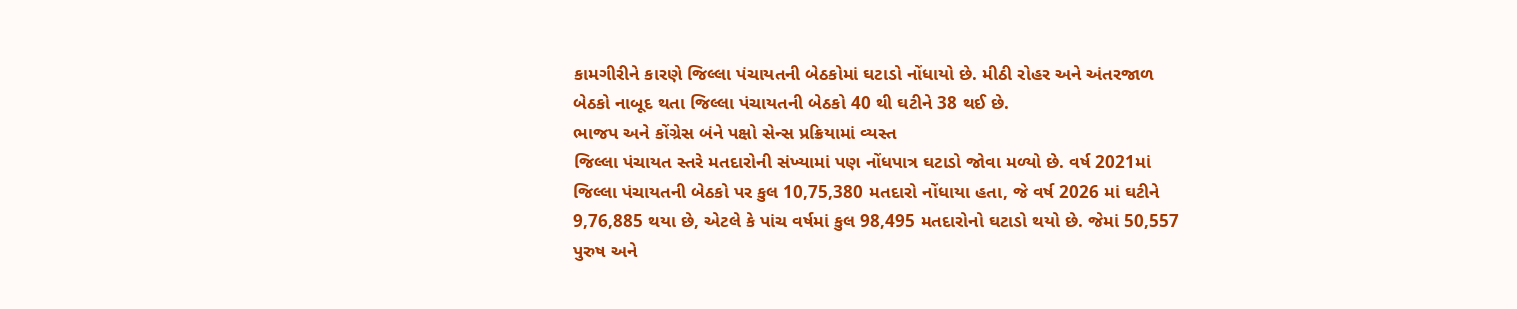કામગીરીને કારણે જિલ્લા પંચાયતની બેઠકોમાં ઘટાડો નોંધાયો છે. મીઠી રોહર અને અંતરજાળ બેઠકો નાબૂદ થતા જિલ્લા પંચાયતની બેઠકો 40 થી ઘટીને 38 થઈ છે.
ભાજપ અને કોંગ્રેસ બંને પક્ષો સેન્સ પ્રક્રિયામાં વ્યસ્ત
જિલ્લા પંચાયત સ્તરે મતદારોની સંખ્યામાં પણ નોંધપાત્ર ઘટાડો જોવા મળ્યો છે. વર્ષ 2021માં જિલ્લા પંચાયતની બેઠકો પર કુલ 10,75,380 મતદારો નોંધાયા હતા, જે વર્ષ 2026 માં ઘટીને 9,76,885 થયા છે, એટલે કે પાંચ વર્ષમાં કુલ 98,495 મતદારોનો ઘટાડો થયો છે. જેમાં 50,557 પુરુષ અને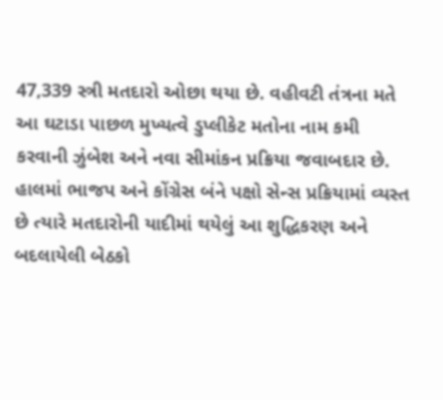47,339 સ્ત્રી મતદારો ઓછા થયા છે. વહીવટી તંત્રના મતે આ ઘટાડા પાછળ મુખ્યત્વે ડુપ્લીકેટ મતોના નામ કમી કરવાની ઝુંબેશ અને નવા સીમાંકન પ્રક્રિયા જવાબદાર છે. હાલમાં ભાજપ અને કોંગ્રેસ બંને પક્ષો સેન્સ પ્રક્રિયામાં વ્યસ્ત છે ત્યારે મતદારોની યાદીમાં થયેલું આ શુદ્ધિકરણ અને બદલાયેલી બેઠકો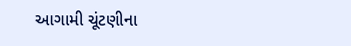આગામી ચૂંટણીના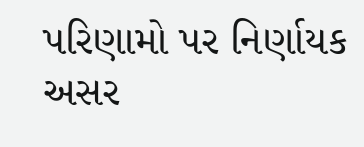પરિણામો પર નિર્ણાયક અસર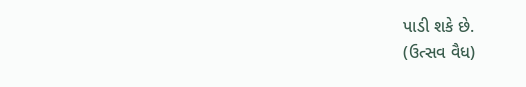પાડી શકે છે.
(ઉત્સવ વૈધ)